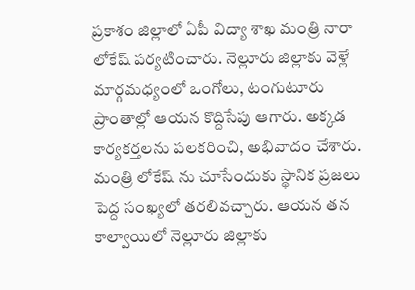ప్రకాశం జిల్లాలో ఏపీ విద్యా శాఖ మంత్రి నారా లోకేష్ పర్యటించారు. నెల్లూరు జిల్లాకు వెళ్లే మార్గమధ్యంలో ఒంగోలు, టంగుటూరు ప్రాంతాల్లో ఆయన కొద్దిసేపు ఆగారు. అక్కడ కార్యకర్తలను పలకరించి, అభివాదం చేశారు. మంత్రి లోకేష్ ను చూసేందుకు స్థానిక ప్రజలు పెద్ద సంఖ్యలో తరలివచ్చారు. ఆయన తన కాల్వాయిలో నెల్లూరు జిల్లాకు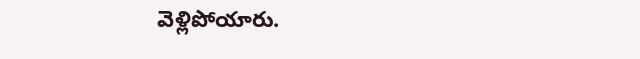వెళ్లిపోయారు.